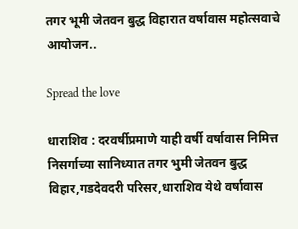तगर भूमी जेतवन बुद्ध विहारात वर्षावास महोत्सवाचे आयोजन..

Spread the love

धाराशिव : दरवर्षीप्रमाणे याही वर्षी वर्षावास निमित्त निसर्गाच्या सानिध्यात तगर भुमी जेतवन बुद्ध विहार,गडदेवदरी परिसर,धाराशिव येथे वर्षावास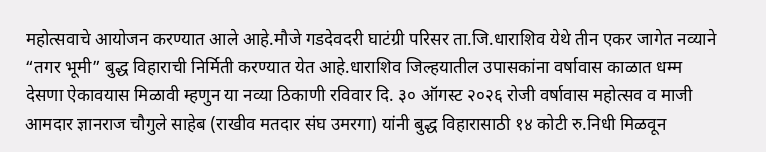महोत्सवाचे आयोजन करण्यात आले आहे.मौजे गडदेवदरी घाटंग्री परिसर ता.जि.धाराशिव येथे तीन एकर जागेत नव्याने “तगर भूमी” बुद्ध विहाराची निर्मिती करण्यात येत आहे.धाराशिव जिल्हयातील उपासकांना वर्षावास काळात धम्म देसणा ऐकावयास मिळावी म्हणुन या नव्या ठिकाणी रविवार दि. ३० ऑगस्ट २०२६ रोजी वर्षावास महोत्सव व माजी आमदार ज्ञानराज चौगुले साहेब (राखीव मतदार संघ उमरगा) यांनी बुद्ध विहारासाठी १४ कोटी रु.निधी मिळवून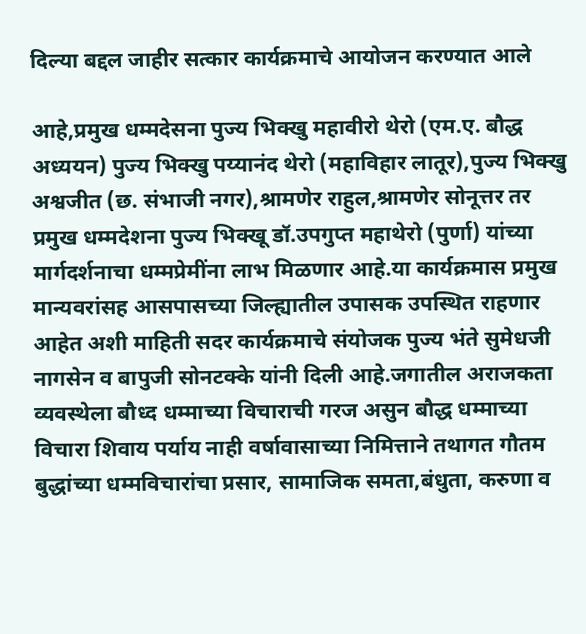दिल्या बद्दल जाहीर सत्कार कार्यक्रमाचे आयोजन करण्यात आले

आहे,प्रमुख धम्मदेसना पुज्य भिक्खु महावीरो थेरो (एम.ए. बौद्ध अध्ययन) पुज्य भिक्खु पय्यानंद थेरो (महाविहार लातूर),पुज्य भिक्खु अश्वजीत (छ. संभाजी नगर),श्रामणेर राहुल,श्रामणेर सोनूत्तर तर प्रमुख धम्मदेशना पुज्य भिक्खू डॉ.उपगुप्त महाथेरो (पुर्णा) यांच्या मार्गदर्शनाचा धम्मप्रेमींना लाभ मिळणार आहे.या कार्यक्रमास प्रमुख मान्यवरांसह आसपासच्या जिल्ह्यातील उपासक उपस्थित राहणार आहेत अशी माहिती सदर कार्यक्रमाचे संयोजक पुज्य भंते सुमेधजी नागसेन व बापुजी सोनटक्के यांनी दिली आहे.जगातील अराजकता व्यवस्थेला बौध्द धम्माच्या विचाराची गरज असुन बौद्ध धम्माच्या विचारा शिवाय पर्याय नाही वर्षावासाच्या निमित्ताने तथागत गौतम बुद्धांच्या धम्मविचारांचा प्रसार, सामाजिक समता,बंधुता, करुणा व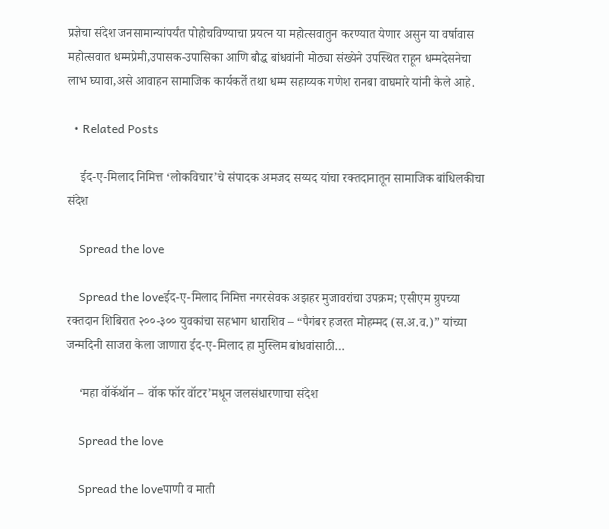प्रज्ञेचा संदेश जनसामान्यांपर्यंत पोहोचविण्याचा प्रयत्न या महोत्सवातुन करण्यात येणार असुन या वर्षावास महोत्सवात धम्मप्रेमी,उपासक-उपासिका आणि बौद्ध बांधवांनी मोठ्या संख्येने उपस्थित राहून धम्मदेसनेचा लाभ घ्यावा,असे आवाहन सामाजिक कार्यकर्ते तथा धम्म सहाय्यक गणेश रानबा वाघमारे यांनी केले आहे.

  • Related Posts

    ईद-ए-मिलाद निमित्त ‘लोकविचार’चे संपादक अमजद सय्यद यांचा रक्तदानातून सामाजिक बांधिलकीचा संदेश

    Spread the love

    Spread the loveईद-ए-मिलाद निमित्त नगरसेवक अझहर मुजावरांचा उपक्रम; एसीएम ग्रुपच्या रक्तदान शिबिरात २००-३०० युवकांचा सहभाग धाराशिव – “पैगंबर हजरत मोहम्मद (स.अ.व.)” यांच्या जन्मदिनी साजरा केला जाणारा ईद-ए-मिलाद हा मुस्लिम बांधवांसाठी…

    ‘महा वॉकॅथॉन – वॉक फॉर वॉटर’मधून जलसंधारणाचा संदेश

    Spread the love

    Spread the loveपाणी व माती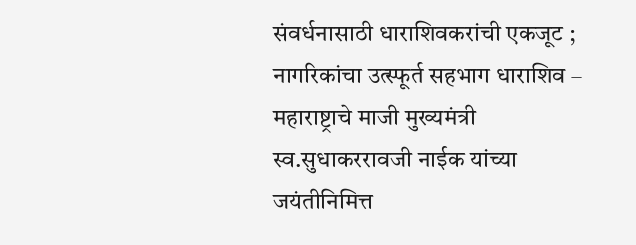संवर्धनासाठी धाराशिवकरांची एकजूट ; नागरिकांचा उत्स्फूर्त सहभाग धाराशिव – महाराष्ट्राचे माजी मुख्यमंत्री स्व.सुधाकररावजी नाईक यांच्या जयंतीनिमित्त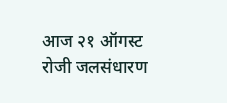आज २१ ऑगस्ट रोजी जलसंधारण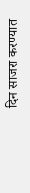दिन साजरा करण्यात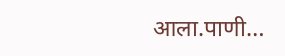आला.पाणी…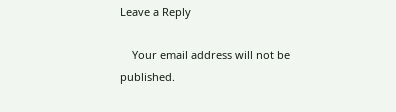Leave a Reply

    Your email address will not be published.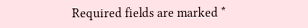Required fields are marked *